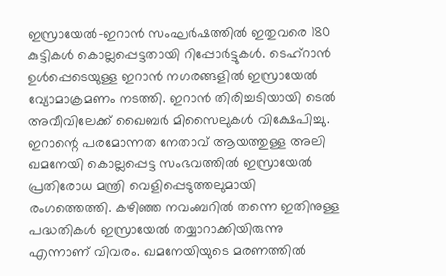ഇസ്രായേൽ-ഇറാൻ സംഘർഷത്തിൽ ഇതുവരെ 180 കുട്ടികൾ കൊല്ലപ്പെട്ടതായി റിപ്പോർട്ടുകൾ. ടെഹ്റാൻ ഉൾപ്പെടെയുള്ള ഇറാൻ നഗരങ്ങളിൽ ഇസ്രായേൽ വ്യോമാക്രമണം നടത്തി. ഇറാൻ തിരിച്ചടിയായി ടെൽ അവീവിലേക്ക് ഖൈബർ മിസൈലുകൾ വിക്ഷേപിച്ചു.
ഇറാന്റെ പരമോന്നത നേതാവ് ആയത്തുള്ള അലി ഖമനേയി കൊല്ലപ്പെട്ട സംഭവത്തിൽ ഇസ്രായേൽ പ്രതിരോധ മന്ത്രി വെളിപ്പെടുത്തലുമായി രംഗത്തെത്തി. കഴിഞ്ഞ നവംബറിൽ തന്നെ ഇതിനുള്ള പദ്ധതികൾ ഇസ്രായേൽ തയ്യാറാക്കിയിരുന്നു എന്നാണ് വിവരം. ഖമനേയിയുടെ മരണത്തിൽ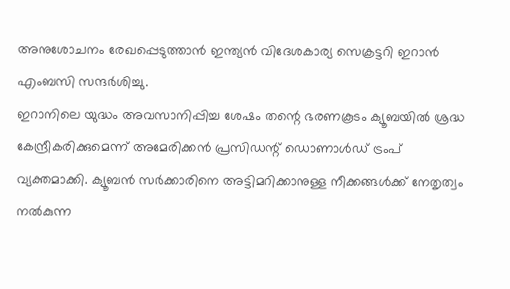അനുശോചനം രേഖപ്പെടുത്താൻ ഇന്ത്യൻ വിദേശകാര്യ സെക്രട്ടറി ഇറാൻ എംബസി സന്ദർശിച്ചു.
ഇറാനിലെ യുദ്ധം അവസാനിപ്പിച്ച ശേഷം തന്റെ ഭരണകൂടം ക്യൂബയിൽ ശ്രദ്ധ കേന്ദ്രീകരിക്കുമെന്ന് അമേരിക്കൻ പ്രസിഡന്റ് ഡൊണാൾഡ് ട്രംപ് വ്യക്തമാക്കി. ക്യൂബൻ സർക്കാരിനെ അട്ടിമറിക്കാനുള്ള നീക്കങ്ങൾക്ക് നേതൃത്വം നൽകുന്ന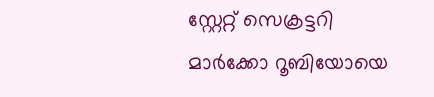സ്റ്റേറ്റ് സെക്രട്ടറി മാർക്കോ റൂബിയോയെ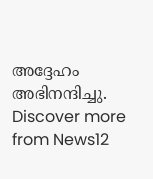അദ്ദേഹം അഭിനന്ദിച്ചു.
Discover more from News12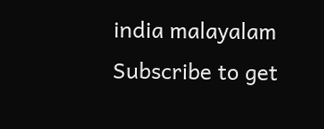india malayalam
Subscribe to get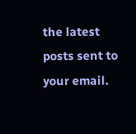the latest posts sent to your email.